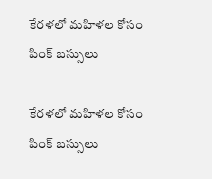కేరళలో మహిళల కోసం పింక్‌ బస్సులు

కేరళలో మహిళల కోసం పింక్‌ బస్సులు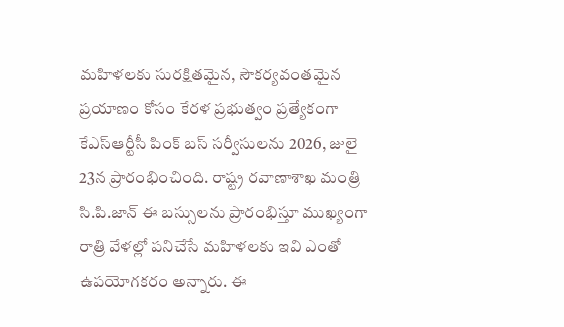మహిళలకు సురక్షితమైన, సౌకర్యవంతమైన ప్రయాణం కోసం కేరళ ప్రభుత్వం ప్రత్యేకంగా కేఎస్‌ఆర్టీసీ పింక్‌ బస్‌ సర్వీసులను 2026, జులై 23న ప్రారంభించింది. రాష్ట్ర రవాణాశాఖ మంత్రి సి.పి.జాన్‌ ఈ బస్సులను ప్రారంభిస్తూ ముఖ్యంగా రాత్రి వేళల్లో పనిచేసే మహిళలకు ఇవి ఎంతో ఉపయోగకరం అన్నారు. ఈ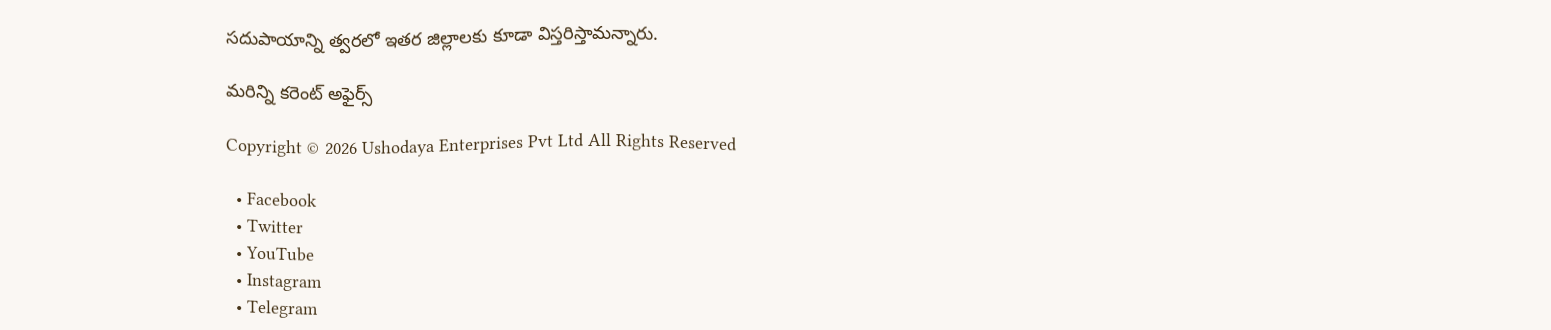సదుపాయాన్ని త్వరలో ఇతర జిల్లాలకు కూడా విస్తరిస్తామన్నారు.

మరిన్ని కరెంట్ అఫైర్స్

Copyright © 2026 Ushodaya Enterprises Pvt Ltd All Rights Reserved

  • Facebook
  • Twitter
  • YouTube
  • Instagram
  • Telegram